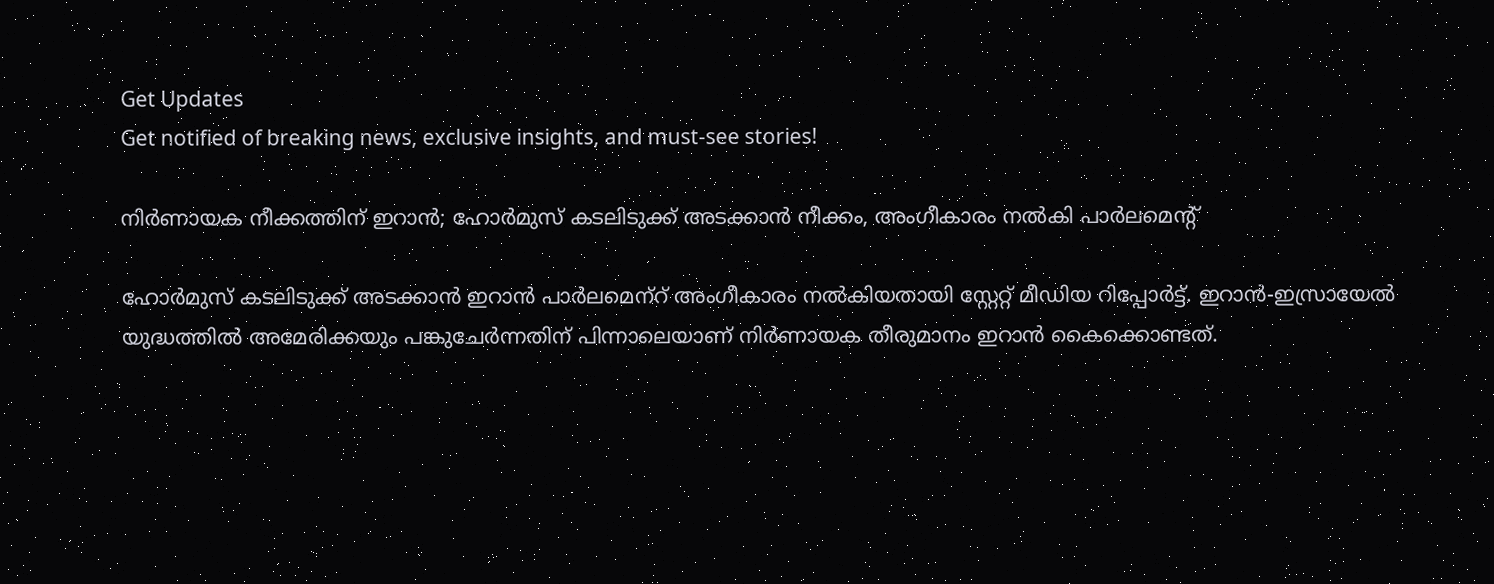Get Updates
Get notified of breaking news, exclusive insights, and must-see stories!

നിർണായക നീക്കത്തിന് ഇറാൻ; ഹോർമുസ് കടലിടുക്ക് അടക്കാൻ നീക്കം, അംഗീകാരം നൽകി പാർലമെന്റ്

ഹോർമുസ് കടലിടുക്ക് അടക്കാൻ ഇറാൻ പാർലമെന്‌റ് അംഗീകാരം നൽകിയതായി സ്റ്റേറ്റ് മീഡിയ റിപ്പോർട്ട്. ഇറാൻ-ഇസ്രായേൽ യുദ്ധത്തിൽ അമേരിക്കയും പങ്കുചേർന്നതിന് പിന്നാലെയാണ് നിർണായക തീരുമാനം ഇറാൻ കൈക്കൊണ്ടത്.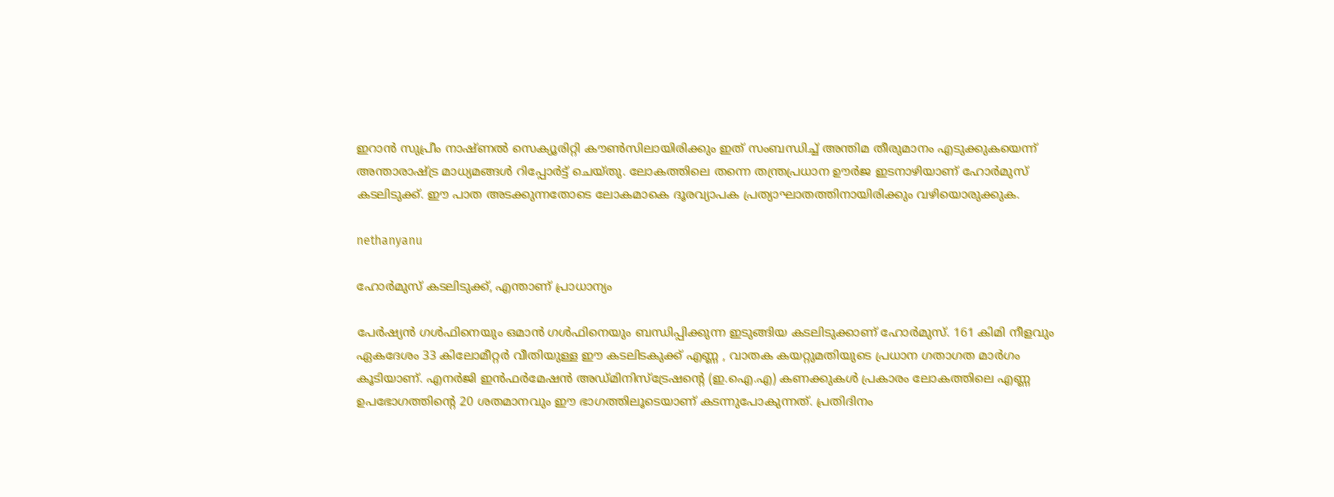ഇറാൻ സുപ്രീം നാഷ്ണൽ സെക്യൂരിറ്റി കൗൺസിലായിരിക്കും ഇത് സംബന്ധിച്ച് അന്തിമ തീരുമാനം എടുക്കുകയെന്ന് അന്താരാഷ്ട്ര മാധ്യമങ്ങൾ റിപ്പോർട്ട് ചെയ്തു. ലോകത്തിലെ തന്നെ തന്ത്രപ്രധാന ഊർജ ഇടനാഴിയാണ് ഹോർമുസ് കടലിടുക്ക്. ഈ പാത അടക്കുന്നതോടെ ലോകമാകെ ദൂരവ്യാപക പ്രത്യാഘാതത്തിനായിരിക്കും വഴിയൊരുക്കുക.

nethanyanu

ഹോർമുസ് കടലിടുക്ക്, എന്താണ് പ്രാധാന്യം

പേർഷ്യൻ ഗൾഫിനെയും ഒമാൻ ഗൾഫിനെയും ബന്ധിപ്പിക്കുന്ന ഇടുങ്ങിയ കടലിടുക്കാണ് ഹോർമുസ്. 161 കിമി നീളവും ഏകദേശം 33 കിലോമീറ്റർ വീതിയുള്ള ഈ കടലിടകുക്ക് എണ്ണ , വാതക കയറ്റുമതിയുടെ പ്രധാന ഗതാഗത മാർഗം കൂടിയാണ്. എനർജി ഇൻഫർമേഷൻ അഡ്മിനിസ്ട്രേഷന്റെ (ഇ.ഐ.എ) കണക്കുകൾ പ്രകാരം ലോകത്തിലെ എണ്ണ ഉപഭോഗത്തിന്റെ 20 ശതമാനവും ഈ ഭാഗത്തിലൂടെയാണ് കടന്നുപോകുന്നത്. പ്രതിദിനം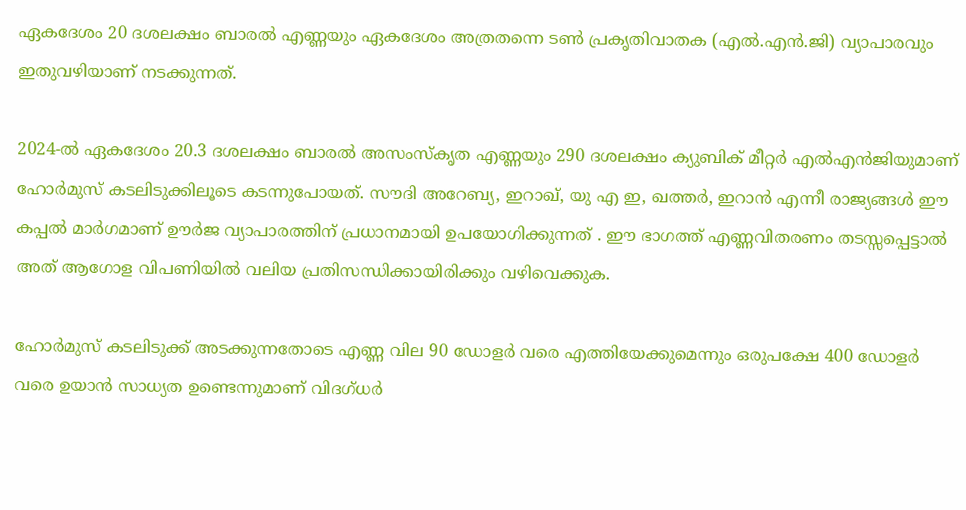ഏകദേശം 20 ദശലക്ഷം ബാരൽ എണ്ണയും ഏകദേശം അത്രതന്നെ ടൺ പ്രകൃതിവാതക (എൽ.എൻ.ജി) വ്യാപാരവും ഇതുവഴിയാണ് നടക്കുന്നത്.

2024-ൽ ഏകദേശം 20.3 ദശലക്ഷം ബാരൽ അസംസ്കൃത എണ്ണയും 290 ദശലക്ഷം ക്യുബിക് മീറ്റർ എൽഎൻജിയുമാണ് ഹോർമുസ് കടലിടുക്കിലൂടെ കടന്നുപോയത്. സൗദി അറേബ്യ, ഇറാഖ്, യു എ ഇ, ഖത്തർ, ഇറാൻ എന്നീ രാജ്യങ്ങൾ ഈ കപ്പൽ മാർഗമാണ് ഊർജ വ്യാപാരത്തിന് പ്രധാനമായി ഉപയോഗിക്കുന്നത് . ഈ ഭാഗത്ത് എണ്ണവിതരണം തടസ്സപ്പെട്ടാൽ അത് ആഗോള വിപണിയിൽ വലിയ പ്രതിസന്ധിക്കായിരിക്കും വഴിവെക്കുക.

ഹോർമുസ് കടലിടുക്ക് അടക്കുന്നതോടെ എണ്ണ വില 90 ഡോളർ വരെ എത്തിയേക്കുമെന്നും ഒരുപക്ഷേ 400 ഡോളർ വരെ ഉയാൻ സാധ്യത ഉണ്ടെന്നുമാണ് വിദഗ്ധർ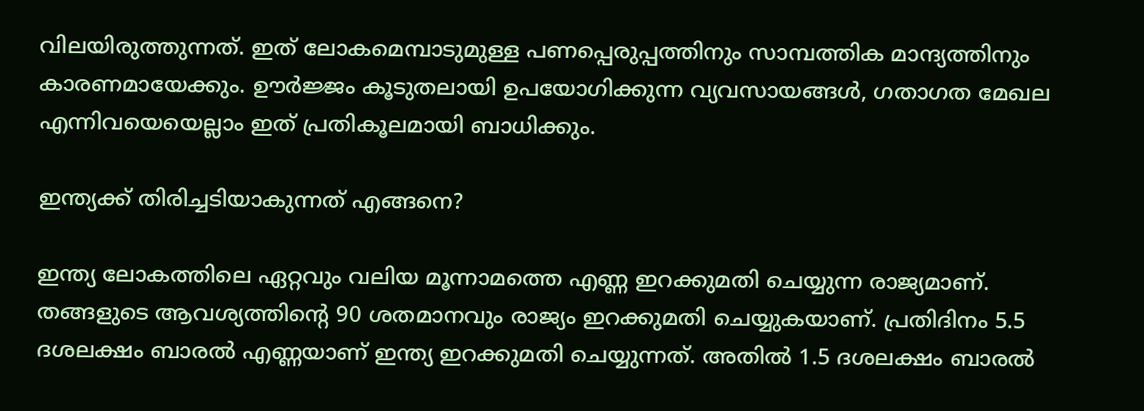വിലയിരുത്തുന്നത്. ഇത് ലോകമെമ്പാടുമുള്ള പണപ്പെരുപ്പത്തിനും സാമ്പത്തിക മാന്ദ്യത്തിനും കാരണമായേക്കും. ഊർജ്ജം കൂടുതലായി ഉപയോഗിക്കുന്ന വ്യവസായങ്ങൾ, ഗതാഗത മേഖല എന്നിവയെയെല്ലാം ഇത് പ്രതികൂലമായി ബാധിക്കും.

ഇന്ത്യക്ക് തിരിച്ചടിയാകുന്നത് എങ്ങനെ?

ഇന്ത്യ ലോകത്തിലെ ഏറ്റവും വലിയ മൂന്നാമത്തെ എണ്ണ ഇറക്കുമതി ചെയ്യുന്ന രാജ്യമാണ്. തങ്ങളുടെ ആവശ്യത്തിൻ്റെ 90 ശതമാനവും രാജ്യം ഇറക്കുമതി ചെയ്യുകയാണ്. പ്രതിദിനം 5.5 ദശലക്ഷം ബാരൽ എണ്ണയാണ് ഇന്ത്യ ഇറക്കുമതി ചെയ്യുന്നത്. അതിൽ 1.5 ദശലക്ഷം ബാരൽ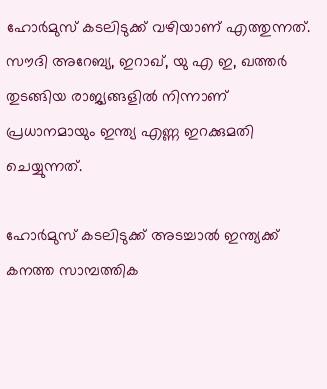ഹോർമുസ് കടലിടുക്ക് വഴിയാണ് എത്തുന്നത്. സൗദി അറേബ്യ, ഇറാഖ്, യു എ ഇ, ഖത്തർ തുടങ്ങിയ രാജ്യങ്ങളിൽ നിന്നാണ് പ്രധാനമായും ഇന്ത്യ എണ്ണ ഇറക്കുമതി ചെയ്യുന്നത്.

ഹോർമുസ് കടലിടുക്ക് അടച്ചാൽ ഇന്ത്യക്ക് കനത്ത സാമ്പത്തിക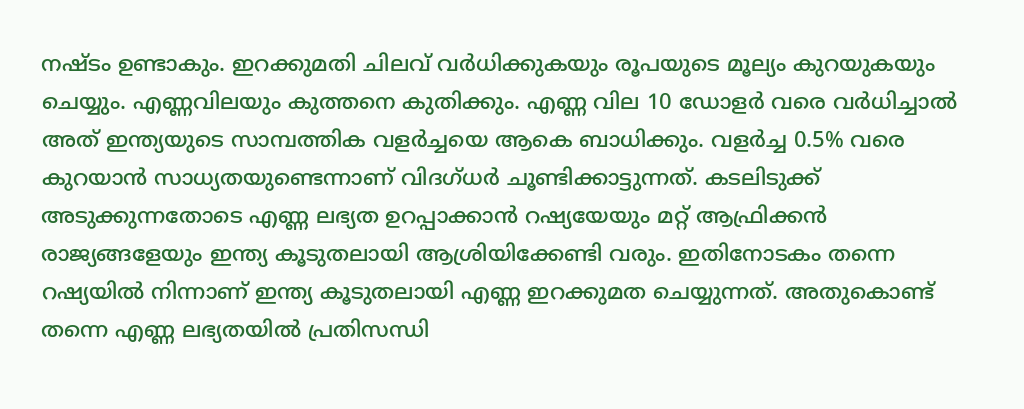നഷ്ടം ഉണ്ടാകും. ഇറക്കുമതി ചിലവ് വർധിക്കുകയും രൂപയുടെ മൂല്യം കുറയുകയും ചെയ്യും. എണ്ണവിലയും കുത്തനെ കുതിക്കും. എണ്ണ വില 10 ഡോളർ വരെ വർധിച്ചാൽ അത് ഇന്ത്യയുടെ സാമ്പത്തിക വളർച്ചയെ ആകെ ബാധിക്കും. വളർച്ച 0.5% വരെ കുറയാൻ സാധ്യതയുണ്ടെന്നാണ് വിദഗ്ധർ ചൂണ്ടിക്കാട്ടുന്നത്. കടലിടുക്ക് അടുക്കുന്നതോടെ എണ്ണ ലഭ്യത ഉറപ്പാക്കാൻ റഷ്യയേയും മറ്റ് ആഫ്രിക്കൻ രാജ്യങ്ങളേയും ഇന്ത്യ കൂടുതലായി ആശ്രിയിക്കേണ്ടി വരും. ഇതിനോടകം തന്നെ റഷ്യയിൽ നിന്നാണ് ഇന്ത്യ കൂടുതലായി എണ്ണ ഇറക്കുമത ചെയ്യുന്നത്. അതുകൊണ്ട് തന്നെ എണ്ണ ലഭ്യതയിൽ പ്രതിസന്ധി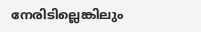നേരിടില്ലെങ്കിലും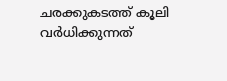ചരക്കുകടത്ത് കൂലി വർധിക്കുന്നത്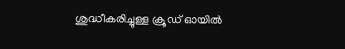ശുദ്ധീകരിച്ചുള്ള ക്രൂഡ് ഓയിൽ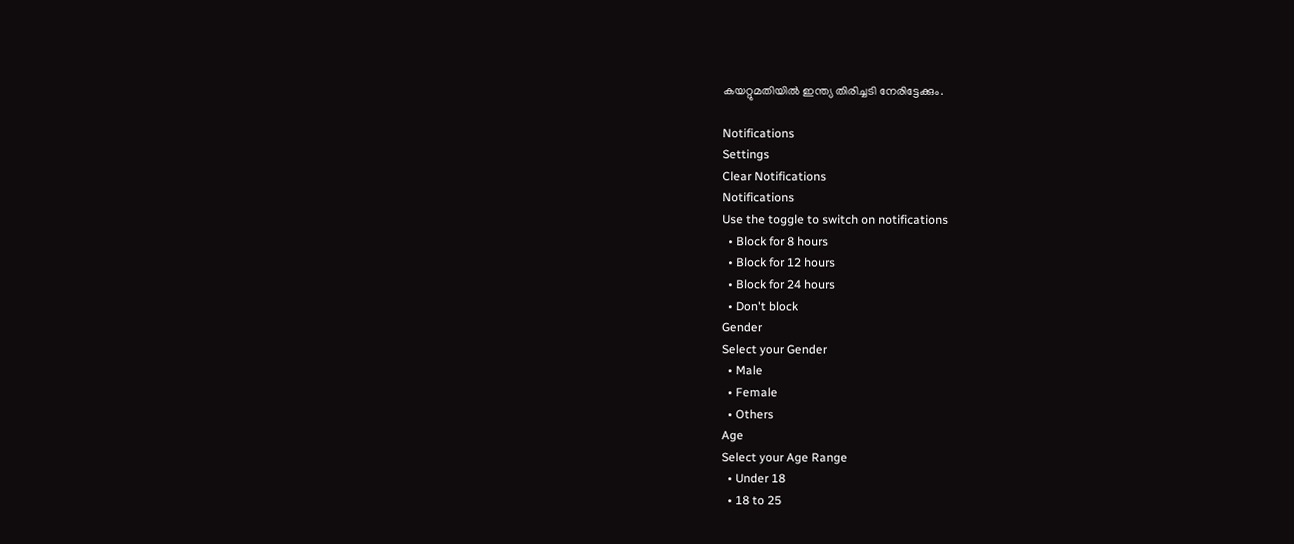കയറ്റുമതിയിൽ ഇന്ത്യ തിരിച്ചടി നേരിട്ടേക്കും.

Notifications
Settings
Clear Notifications
Notifications
Use the toggle to switch on notifications
  • Block for 8 hours
  • Block for 12 hours
  • Block for 24 hours
  • Don't block
Gender
Select your Gender
  • Male
  • Female
  • Others
Age
Select your Age Range
  • Under 18
  • 18 to 25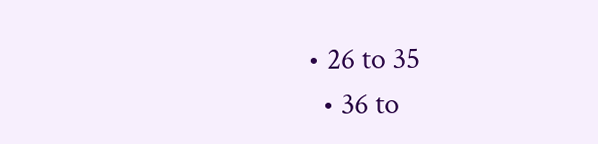• 26 to 35
  • 36 to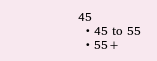45
  • 45 to 55
  • 55+